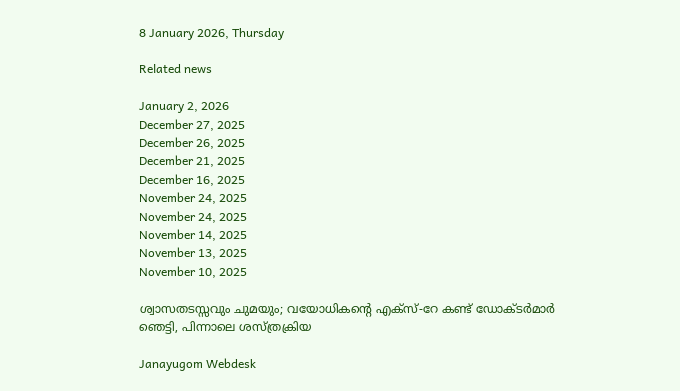8 January 2026, Thursday

Related news

January 2, 2026
December 27, 2025
December 26, 2025
December 21, 2025
December 16, 2025
November 24, 2025
November 24, 2025
November 14, 2025
November 13, 2025
November 10, 2025

ശ്വാസതടസ്സവും ചുമയും; വയോധികന്റെ എക്സ്-റേ കണ്ട് ഡോക്ടര്‍മാര്‍ ഞെട്ടി, പിന്നാലെ ശസ്ത്രക്രിയ

Janayugom Webdesk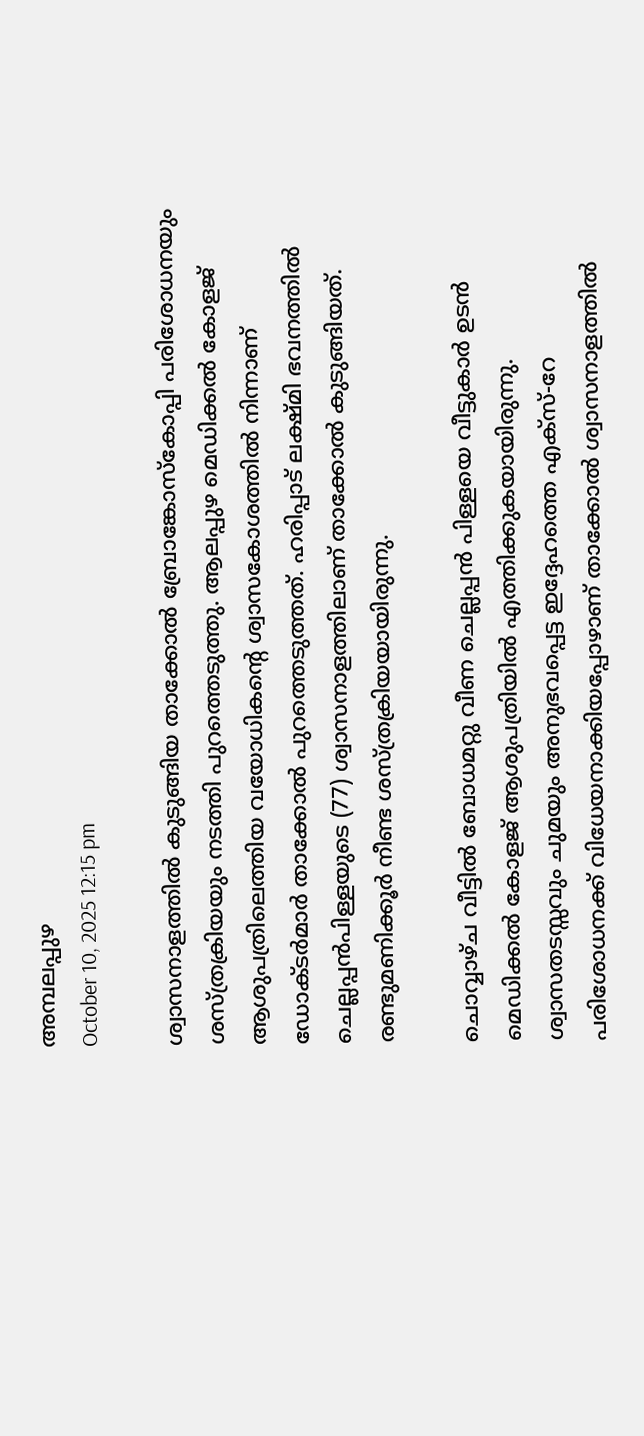അമ്പലപ്പുഴ
October 10, 2025 12:15 pm

ശ്വാസനാളത്തിൽ കുടുങ്ങിയ താക്കോൽ ബ്രോങ്കോസ്കോപ്പി പരിശോധനയും ശസ്ത്രക്രിയയും നടത്തി പുറത്തെടുത്തു. ആലപ്പുഴ മെഡിക്കൽ കോളജ് ആശുപത്രിലെത്തിയ വയോധികന്റെ ശ്വാസകോശത്തില്‍ നിന്നാണ് ഡോക്ടർമാർ താക്കോൽ പുറത്തെടുത്തത്. ഹരിപ്പാട് ലക്ഷ്മി ഭവനത്തിൽ ചെല്ലപ്പൻപിള്ളയുടെ (77) ശ്വാസനാളത്തിലാണ് താക്കോല്‍ കുടുങ്ങിയത്. രണ്ടുമണിക്കൂർ നീണ്ട ശസ്ത്രക്രിയയായിരുന്നു.

ചൊവ്വാഴ്ച വീട്ടിൽ ബോധമറ്റു വീണ ചെല്ലപ്പൻ പിള്ളയെ വീട്ടുകാർ ഉടൻ മെഡിക്കൽ കോളജ് ആശുപത്രിയിൽ എത്തിക്കുകയായിരുന്നു. ശ്വാസതടസ്സവും ചുമയും അനുഭവപ്പെട്ട ഇദ്ദേഹത്തെ എക്സ്-റേ പരിശോധനക്ക് വിധേയനാക്കിയപ്പോഴാണ് താക്കോൽ ശ്വാസനാളത്തിൽ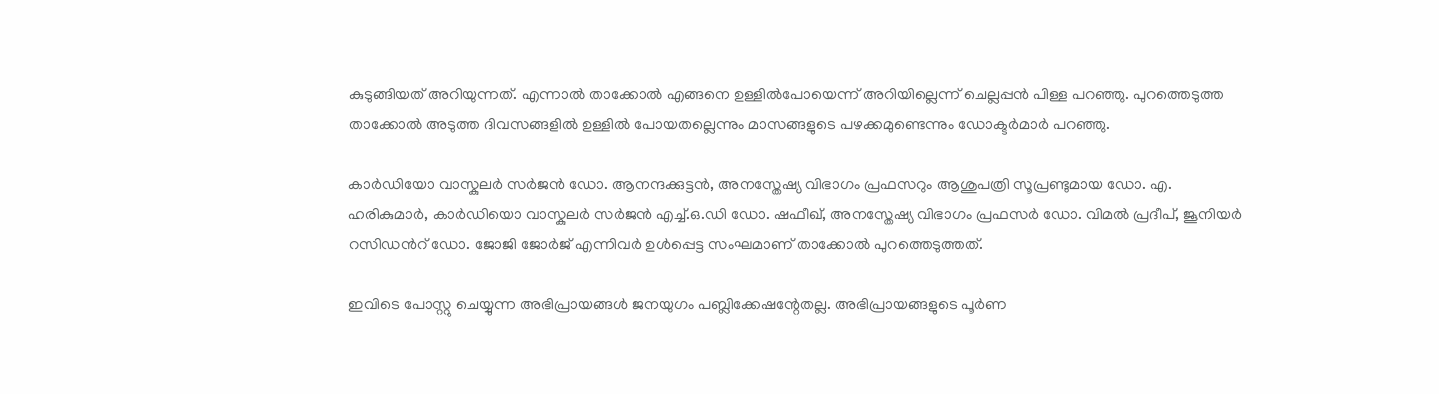കുടുങ്ങിയത് അറിയുന്നത്. എന്നാല്‍ താക്കോൽ എങ്ങനെ ഉള്ളിൽപോയെന്ന് അറിയില്ലെന്ന് ചെല്ലപ്പൻ പിള്ള പറഞ്ഞു. പുറത്തെടുത്ത താക്കോൽ അടുത്ത ദിവസങ്ങളിൽ ഉള്ളിൽ പോയതല്ലെന്നും മാസങ്ങളുടെ പഴക്കമുണ്ടെന്നും ഡോക്ടർമാർ പറഞ്ഞു.

കാർഡിയോ വാസ്കുലർ സർജൻ ഡോ. ആനന്ദക്കുട്ടൻ, അനസ്തേഷ്യ വിഭാഗം പ്രഫസറും ആശുപത്രി സൂപ്രണ്ടുമായ ഡോ. എ. ഹരികുമാർ, കാര്‍ഡിയൊ വാസ്കുലര്‍ സര്‍ജന്‍ എച്ച്.ഒ.ഡി ഡോ. ഷഫീഖ്, അനസ്തേഷ്യ വിഭാഗം പ്രഫസർ ഡോ. വിമൽ പ്രദീപ്, ജൂനിയർ റസിഡന്‍റ് ഡോ. ജോജി ജോർജ് എന്നിവർ ഉൾപ്പെട്ട സംഘമാണ് താക്കോൽ പുറത്തെടുത്തത്.

ഇവിടെ പോസ്റ്റു ചെയ്യുന്ന അഭിപ്രായങ്ങള്‍ ജനയുഗം പബ്ലിക്കേഷന്റേതല്ല. അഭിപ്രായങ്ങളുടെ പൂര്‍ണ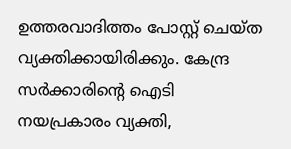ഉത്തരവാദിത്തം പോസ്റ്റ് ചെയ്ത വ്യക്തിക്കായിരിക്കും. കേന്ദ്ര സര്‍ക്കാരിന്റെ ഐടി നയപ്രകാരം വ്യക്തി,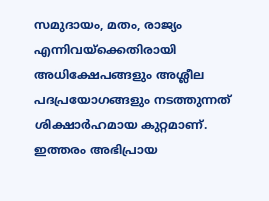സമുദായം, മതം, രാജ്യം എന്നിവയ്‌ക്കെതിരായി അധിക്ഷേപങ്ങളും അശ്ലീല പദപ്രയോഗങ്ങളും നടത്തുന്നത് ശിക്ഷാര്‍ഹമായ കുറ്റമാണ്. ഇത്തരം അഭിപ്രായ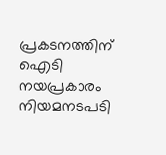പ്രകടനത്തിന് ഐടി നയപ്രകാരം നിയമനടപടി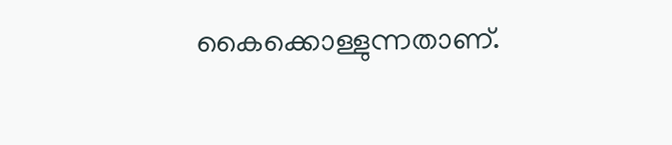കൈക്കൊള്ളുന്നതാണ്.